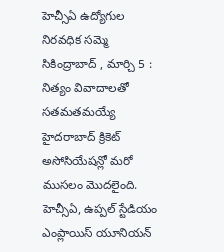హెచ్సీఏ ఉద్యోగుల నిరవధిక సమ్మె
సికింద్రాబాద్ , మార్చి 5 : నిత్యం వివాదాలతో సతమతమయ్యే హైదరాబాద్ క్రికెట్ అసోసియేషన్లో మరో ముసలం మొదలైంది. హెచ్సీఏ, ఉప్పల్ స్టేడియం ఎంప్లాయిస్ యూనియన్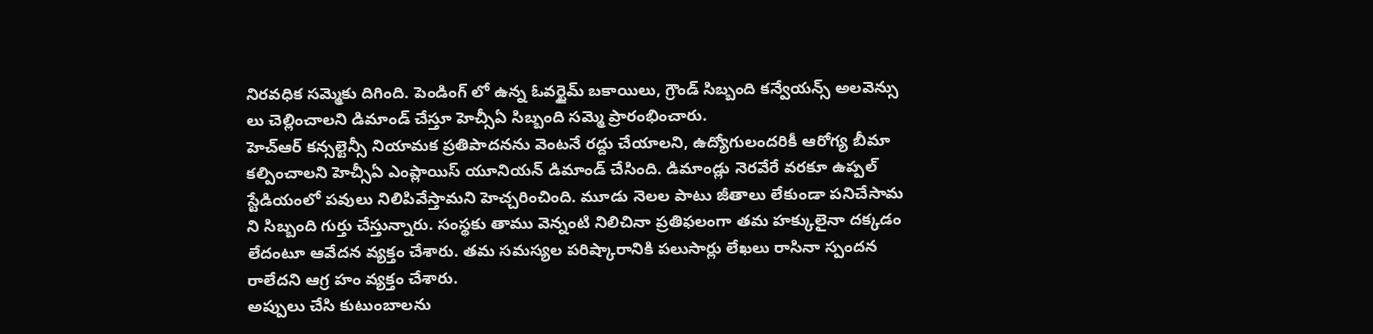నిరవధిక సమ్మెకు దిగింది. పెండింగ్ లో ఉన్న ఓవర్టైమ్ బకాయిలు, గ్రౌండ్ సిబ్బంది కన్వేయన్స్ అలవెన్సు లు చెల్లించాలని డిమాండ్ చేస్తూ హెచ్సీఏ సిబ్బంది సమ్మె ప్రారంభించారు.
హెచ్ఆర్ కన్సల్టెన్సీ నియామక ప్రతిపాదనను వెంటనే రద్దు చేయాలని, ఉద్యోగులందరికీ ఆరోగ్య బీమా కల్పించాలని హెచ్సీఏ ఎంప్లాయిస్ యూనియన్ డిమాండ్ చేసింది. డిమాండ్లు నెరవేరే వరకూ ఉప్పల్ స్టేడియంలో పవులు నిలిపివేస్తామని హెచ్చరించింది. మూడు నెలల పాటు జీతాలు లేకుండా పనిచేసామ ని సిబ్బంది గుర్తు చేస్తున్నారు. సంస్థకు తాము వెన్నంటి నిలిచినా ప్రతిఫలంగా తమ హక్కులైనా దక్కడం లేదంటూ ఆవేదన వ్యక్తం చేశారు. తమ సమస్యల పరిష్కారానికి పలుసార్లు లేఖలు రాసినా స్పందన రాలేదని ఆగ్ర హం వ్యక్తం చేశారు.
అప్పులు చేసి కుటుంబాలను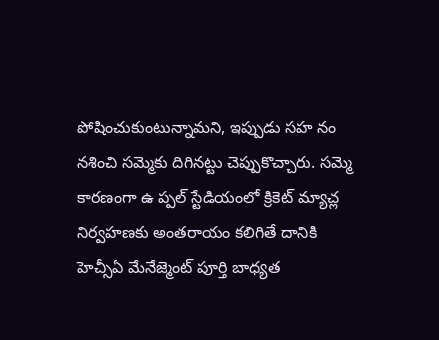పోషించుకుంటున్నామని, ఇప్పుడు సహ నం నశించి సమ్మెకు దిగినట్టు చెప్పుకొచ్చారు. సమ్మె కారణంగా ఉ ప్పల్ స్టేడియంలో క్రికెట్ మ్యాచ్ల నిర్వహణకు అంతరాయం కలిగితే దానికి హెచ్సీఏ మేనేజ్మెంట్ పూర్తి బాధ్యత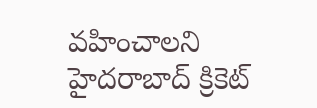వహించాలని హైదరాబాద్ క్రికెట్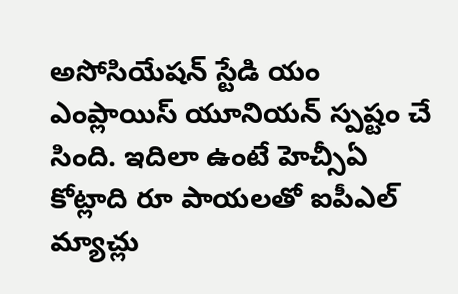అసోసియేషన్ స్టేడి యం ఎంప్లాయిస్ యూనియన్ స్పష్టం చే సింది. ఇదిలా ఉంటే హెచ్సీఏ కోట్లాది రూ పాయలతో ఐపీఎల్ మ్యాచ్లు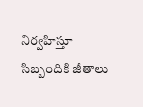నిర్వహిస్తూ సిబ్బందికి జీతాలు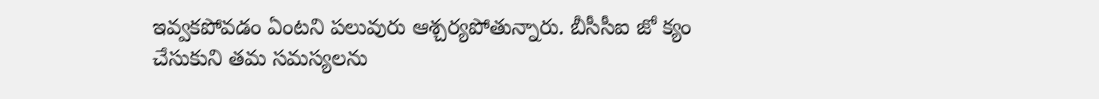ఇవ్వకపోవడం ఏంటని పలువురు ఆశ్చర్యపోతున్నారు. బీసీసీఐ జో క్యం చేసుకుని తమ సమస్యలను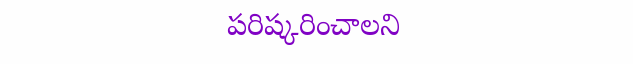పరిష్కరించాలని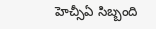హెచ్సీఏ సిబ్బంది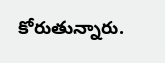కోరుతున్నారు.